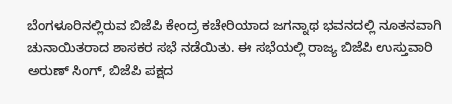ಬೆಂಗಳೂರಿನಲ್ಲಿರುವ ಬಿಜೆಪಿ ಕೇಂದ್ರ ಕಚೇರಿಯಾದ ಜಗನ್ನಾಥ ಭವನದಲ್ಲಿ ನೂತನವಾಗಿ ಚುನಾಯಿತರಾದ ಶಾಸಕರ ಸಭೆ ನಡೆಯಿತು. ಈ ಸಭೆಯಲ್ಲಿ ರಾಜ್ಯ ಬಿಜೆಪಿ ಉಸ್ತುವಾರಿ ಅರುಣ್ ಸಿಂಗ್, ಬಿಜೆಪಿ ಪಕ್ಷದ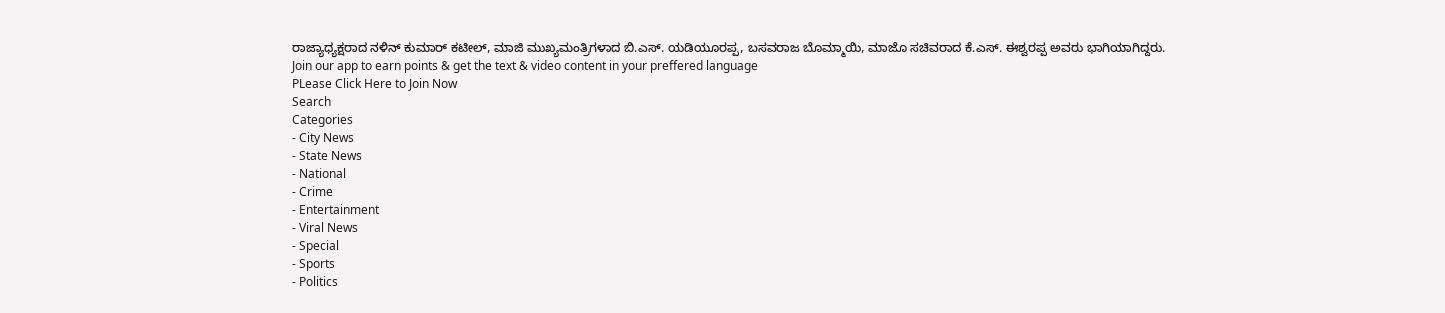ರಾಜ್ಯಾಧ್ಯಕ್ಷರಾದ ನಳಿನ್ ಕುಮಾರ್ ಕಟೀಲ್, ಮಾಜಿ ಮುಖ್ಯಮಂತ್ರಿಗಳಾದ ಬಿ.ಎಸ್. ಯಡಿಯೂರಪ್ಪ, ಬಸವರಾಜ ಬೊಮ್ಮಾಯಿ, ಮಾಜೊ ಸಚಿವರಾದ ಕೆ.ಎಸ್. ಈಶ್ವರಪ್ಪ ಅವರು ಭಾಗಿಯಾಗಿದ್ದರು.
Join our app to earn points & get the text & video content in your preffered language
PLease Click Here to Join Now
Search
Categories
- City News
- State News
- National
- Crime
- Entertainment
- Viral News
- Special
- Sports
- Politics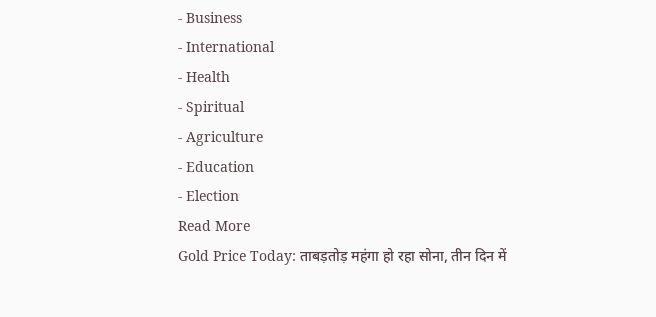- Business
- International
- Health
- Spiritual
- Agriculture
- Education
- Election
Read More
Gold Price Today: ताबड़तोड़ महंगा हो रहा सोना, तीन दिन में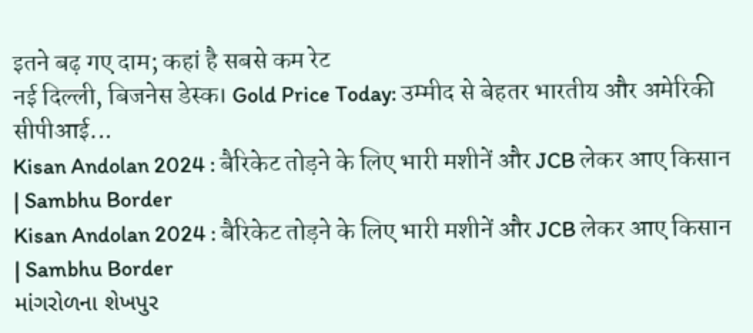इतने बढ़ गए दाम; कहां है सबसे कम रेट
नई दिल्ली, बिजनेस डेस्क। Gold Price Today: उम्मीद से बेहतर भारतीय और अमेरिकी सीपीआई...
Kisan Andolan 2024 : बैरिकेट तोड़ने के लिए भारी मशीनें और JCB लेकर आए किसान | Sambhu Border
Kisan Andolan 2024 : बैरिकेट तोड़ने के लिए भारी मशीनें और JCB लेकर आए किसान | Sambhu Border
માંગરોળના શેખપુર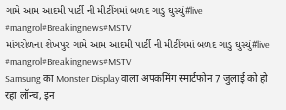ગામે આમ આદમી પાર્ટી ની મીટીંગમાં બળદ ગાડુ ઘુસ્યું#live #mangrol#Breakingnews#MSTV
માંગરોળના શેખપુર ગામે આમ આદમી પાર્ટી ની મીટીંગમાં બળદ ગાડુ ઘુસ્યું#live #mangrol#Breakingnews#MSTV
Samsung का Monster Display वाला अपकमिंग स्मार्टफोन 7 जुलाई को हो रहा लॉन्च, इन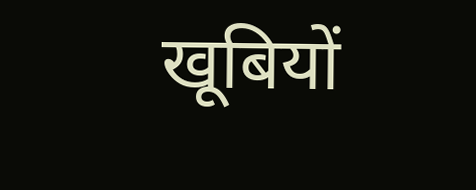खूबियों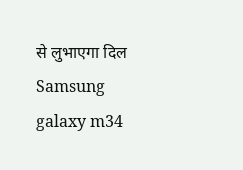से लुभाएगा दिल
Samsung galaxy m34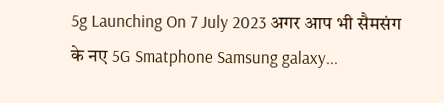5g Launching On 7 July 2023 अगर आप भी सैमसंग के नए 5G Smatphone Samsung galaxy...